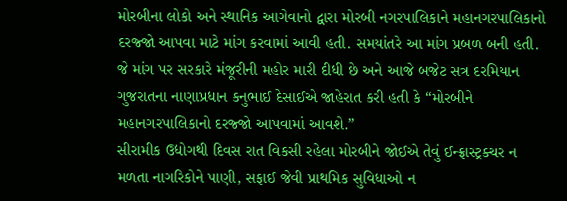મોરબીના લોકો અને સ્થાનિક આગેવાનો દ્વારા મોરબી નગરપાલિકાને મહાનગરપાલિકાનો દરજ્જો આપવા માટે માંગ કરવામાં આવી હતી. સમયાંતરે આ માંગ પ્રબળ બની હતી. જે માંગ પર સરકારે મંજૂરીની મહોર મારી દીધી છે અને આજે બજેટ સત્ર દરમિયાન ગુજરાતના નાણાપ્રધાન કનુભાઈ દેસાઈએ જાહેરાત કરી હતી કે “મોરબીને મહાનગરપાલિકાનો દરજ્જો આપવામાં આવશે.”
સીરામીક ઉદ્યોગથી દિવસ રાત વિકસી રહેલા મોરબીને જોઈએ તેવું ઈન્ફ્રાસ્ટ્રક્ચર ન મળતા નાગરિકોને પાણી, સફાઈ જેવી પ્રાથમિક સુવિધાઓ ન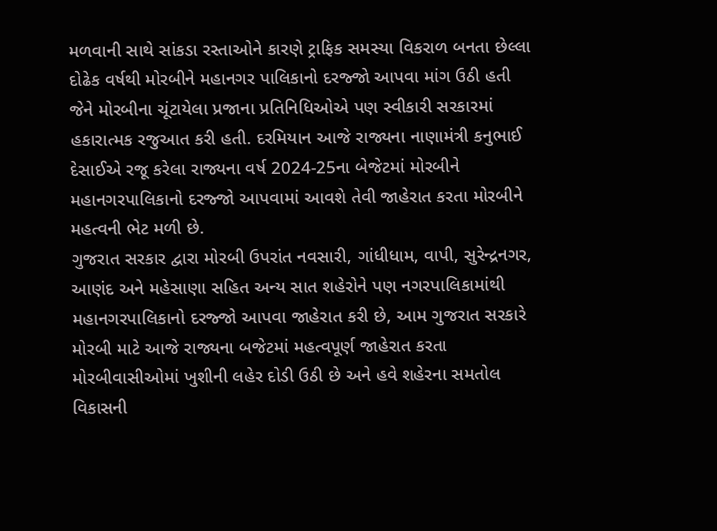મળવાની સાથે સાંકડા રસ્તાઓને કારણે ટ્રાફિક સમસ્યા વિકરાળ બનતા છેલ્લા દોઢેક વર્ષથી મોરબીને મહાનગર પાલિકાનો દરજ્જો આપવા માંગ ઉઠી હતી જેને મોરબીના ચૂંટાયેલા પ્રજાના પ્રતિનિધિઓએ પણ સ્વીકારી સરકારમાં હકારાત્મક રજુઆત કરી હતી. દરમિયાન આજે રાજ્યના નાણામંત્રી કનુભાઈ દેસાઈએ રજૂ કરેલા રાજ્યના વર્ષ 2024-25ના બેજેટમાં મોરબીને મહાનગરપાલિકાનો દરજ્જો આપવામાં આવશે તેવી જાહેરાત કરતા મોરબીને મહત્વની ભેટ મળી છે.
ગુજરાત સરકાર દ્વારા મોરબી ઉપરાંત નવસારી, ગાંધીધામ, વાપી, સુરેન્દ્રનગર, આણંદ અને મહેસાણા સહિત અન્ય સાત શહેરોને પણ નગરપાલિકામાંથી મહાનગરપાલિકાનો દરજ્જો આપવા જાહેરાત કરી છે, આમ ગુજરાત સરકારે મોરબી માટે આજે રાજ્યના બજેટમાં મહત્વપૂર્ણ જાહેરાત કરતા મોરબીવાસીઓમાં ખુશીની લહેર દોડી ઉઠી છે અને હવે શહેરના સમતોલ વિકાસની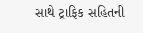સાથે ટ્રાફિક સહિતની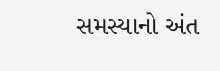સમસ્યાનો અંત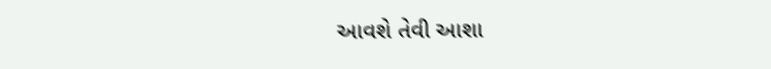આવશે તેવી આશા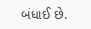બંધાઈ છે.